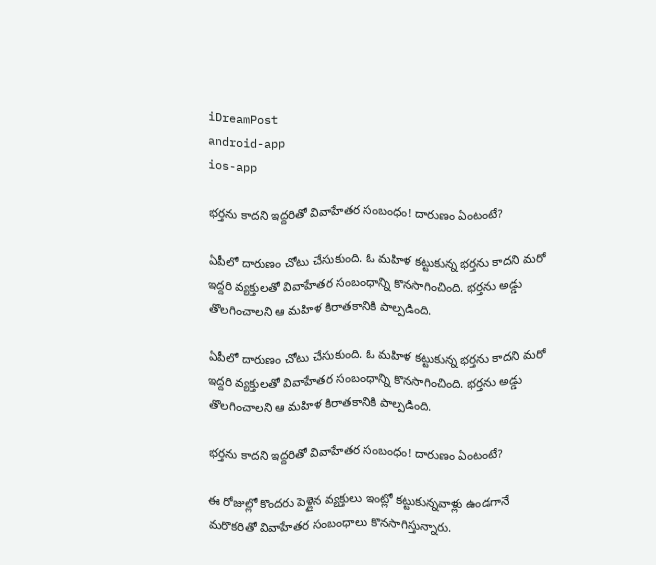iDreamPost
android-app
ios-app

భర్తను కాదని ఇద్దరితో వివాహేతర సంబంధం! దారుణం ఏంటంటే?

ఏపీలో దారుణం చోటు చేసుకుంది. ఓ మహిళ కట్టుకున్న భర్తను కాదని మరో ఇద్దరి వ్యక్తులతో వివాహేతర సంబంధాన్ని కొనసాగించింది. భర్తను అడ్డు తొలగించాలని ఆ మహిళ కిరాతకానికి పాల్పడింది.

ఏపీలో దారుణం చోటు చేసుకుంది. ఓ మహిళ కట్టుకున్న భర్తను కాదని మరో ఇద్దరి వ్యక్తులతో వివాహేతర సంబంధాన్ని కొనసాగించింది. భర్తను అడ్డు తొలగించాలని ఆ మహిళ కిరాతకానికి పాల్పడింది.

భర్తను కాదని ఇద్దరితో వివాహేతర సంబంధం! దారుణం ఏంటంటే?

ఈ రోజుల్లో కొందరు పెళ్లైన వ్యక్తులు ఇంట్లో కట్టుకున్నవాళ్లు ఉండగానే మరొకరితో వివాహేతర సంబంధాలు కొనసాగిస్తున్నారు.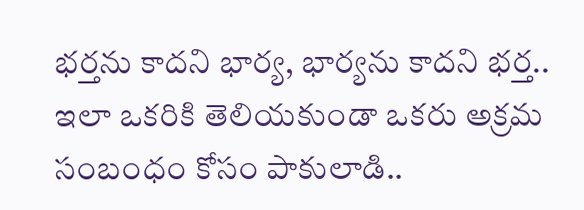భర్తను కాదని భార్య, భార్యను కాదని భర్త.. ఇలా ఒకరికి తెలియకుండా ఒకరు అక్రమ సంబంధం కోసం పాకులాడి..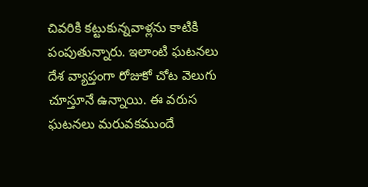చివరికి కట్టుకున్నవాళ్లను కాటికి పంపుతున్నారు. ఇలాంటి ఘటనలు దేశ వ్యాప్తంగా రోజుకో చోట వెలుగు చూస్తూనే ఉన్నాయి. ఈ వరుస ఘటనలు మరువకముందే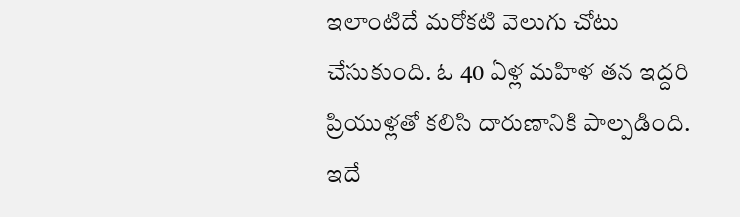ఇలాంటిదే మరోకటి వెలుగు చోటు చేసుకుంది. ఓ 40 ఏళ్ల మహిళ తన ఇద్దరి ప్రియుళ్లతో కలిసి దారుణానికి పాల్పడింది. ఇదే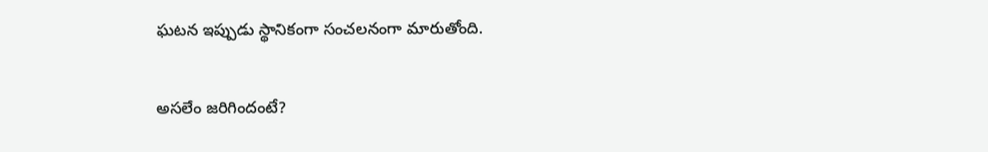ఘటన ఇప్పుడు స్థానికంగా సంచలనంగా మారుతోంది.

అసలేం జరిగిందంటే?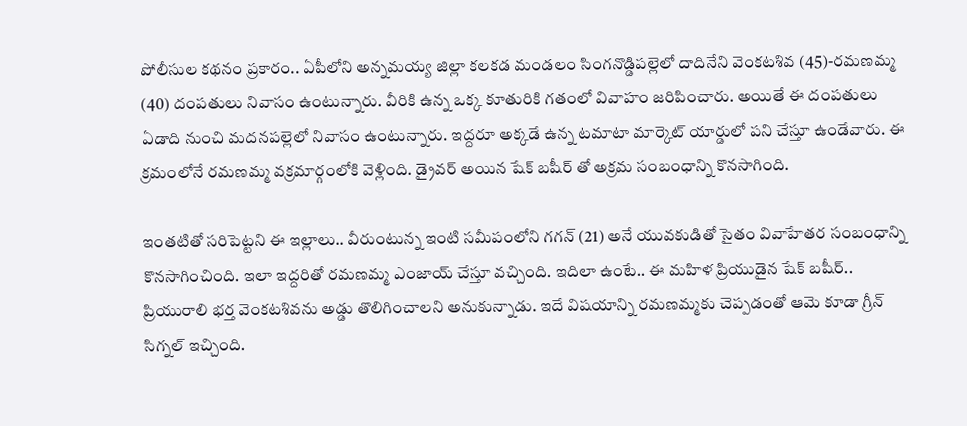పోలీసుల కథనం ప్రకారం.. ఏపీలోని అన్నమయ్య జిల్లా కలకడ మండలం సింగనొడ్డిపల్లెలో దాదినేని వెంకటశివ (45)-రమణమ్మ (40) దంపతులు నివాసం ఉంటున్నారు. వీరికి ఉన్న ఒక్క కూతురికి గతంలో వివాహం జరిపించారు. అయితే ఈ దంపతులు ఏడాది నుంచి మదనపల్లెలో నివాసం ఉంటున్నారు. ఇద్దరూ అక్కడే ఉన్న టమాటా మార్కెట్ యార్డులో పని చేస్తూ ఉండేవారు. ఈ క్రమంలోనే రమణమ్మ వక్రమార్గంలోకి వెళ్లింది. డ్రైవర్ అయిన షేక్ బషీర్ తో అక్రమ సంబంధాన్ని కొనసాగింది.

ఇంతటితో సరిపెట్టని ఈ ఇల్లాలు.. వీరుంటున్న ఇంటి సమీపంలోని గగన్ (21) అనే యువకుడితో సైతం వివాహేతర సంబంధాన్ని కొనసాగించింది. ఇలా ఇద్దరితో రమణమ్మ ఎంజాయ్ చేస్తూ వచ్చింది. ఇదిలా ఉంటే.. ఈ మహిళ ప్రియుడైన షేక్ బషీర్.. ప్రియురాలి భర్త వెంకటశివను అడ్డు తొలిగించాలని అనుకున్నాడు. ఇదే విషయాన్ని రమణమ్మకు చెప్పడంతో ఆమె కూడా గ్రీన్ సిగ్నల్ ఇచ్చింది.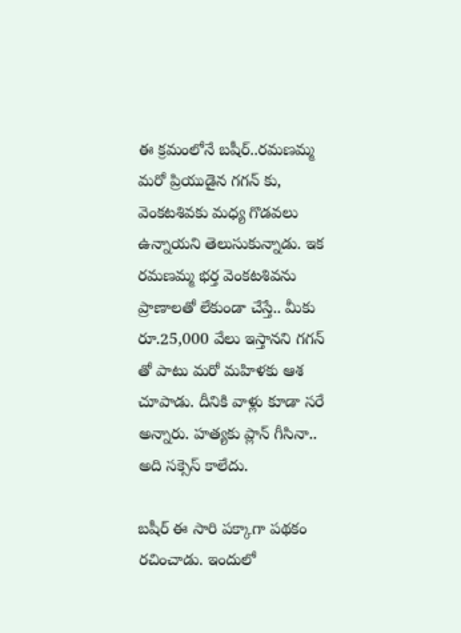ఈ క్రమంలోనే బషీర్..రమణమ్మ మరో ప్రియుడైన గగన్ కు, వెంకటశివకు మధ్య గొడవలు ఉన్నాయని తెలుసుకున్నాడు. ఇక రమణమ్మ భర్త వెంకటశివను ప్రాణాలతో లేకుండా చేస్తే.. మీకు రూ.25,000 వేలు ఇస్తానని గగన్ తో పాటు మరో మహిళకు ఆశ చూపాడు. దీనికి వాళ్లు కూడా సరే అన్నారు. హత్యకు ప్లాన్ గీసినా.. అది సక్సెస్ కాలేదు.

బషీర్ ఈ సారి పక్కాగా పథకం రచించాడు. ఇందులో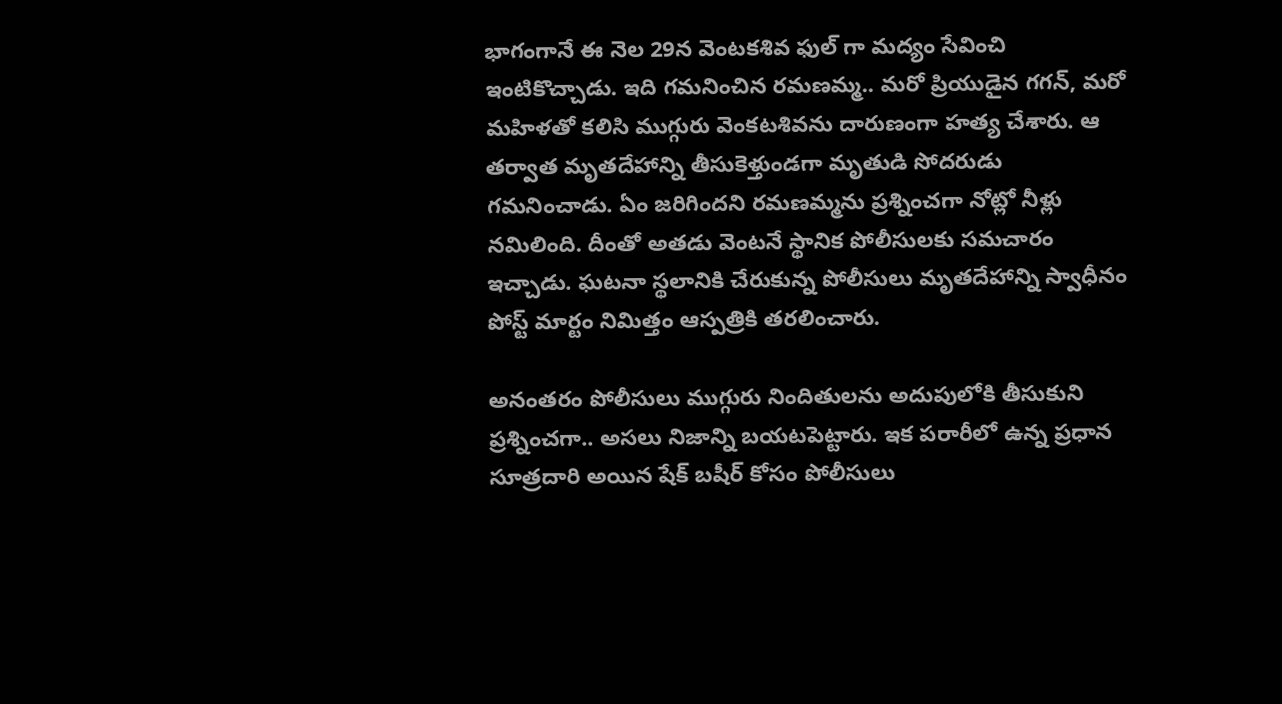భాగంగానే ఈ నెల 29న వెంటకశివ ఫుల్ గా మద్యం సేవించి ఇంటికొచ్చాడు. ఇది గమనించిన రమణమ్మ.. మరో ప్రియుడైన గగన్, మరో మహిళతో కలిసి ముగ్గురు వెంకటశివను దారుణంగా హత్య చేశారు. ఆ తర్వాత మృతదేహాన్ని తీసుకెళ్తుండగా మృతుడి సోదరుడు గమనించాడు. ఏం జరిగిందని రమణమ్మను ప్రశ్నించగా నోట్లో నీళ్లు నమిలింది. దీంతో అతడు వెంటనే స్థానిక పోలీసులకు సమచారం ఇచ్చాడు. ఘటనా స్థలానికి చేరుకున్న పోలీసులు మృతదేహాన్ని స్వాధీనం పోస్ట్ మార్టం నిమిత్తం ఆస్పత్రికి తరలించారు.

అనంతరం పోలీసులు ముగ్గురు నిందితులను అదుపులోకి తీసుకుని ప్రశ్నించగా.. అసలు నిజాన్ని బయటపెట్టారు. ఇక పరారీలో ఉన్న ప్రధాన సూత్రదారి అయిన షేక్ బషీర్ కోసం పోలీసులు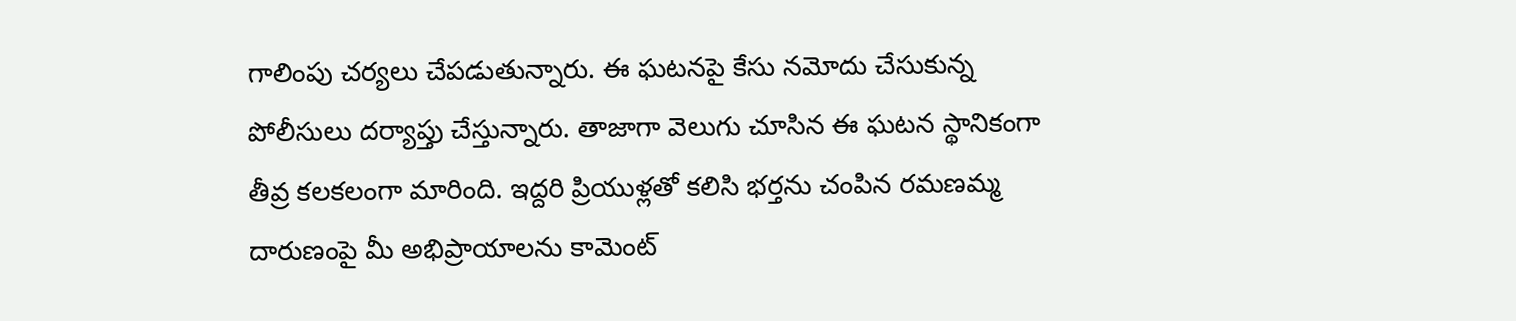గాలింపు చర్యలు చేపడుతున్నారు. ఈ ఘటనపై కేసు నమోదు చేసుకున్న పోలీసులు దర్యాప్తు చేస్తున్నారు. తాజాగా వెలుగు చూసిన ఈ ఘటన స్థానికంగా తీవ్ర కలకలంగా మారింది. ఇద్దరి ప్రియుళ్లతో కలిసి భర్తను చంపిన రమణమ్మ దారుణంపై మీ అభిప్రాయాలను కామెంట్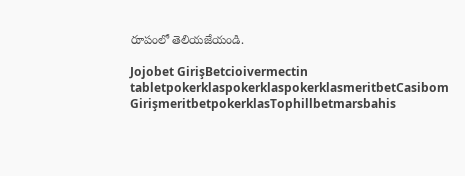రూపంలో తెలియజేయండి.

Jojobet GirişBetcioivermectin tabletpokerklaspokerklaspokerklasmeritbetCasibom GirişmeritbetpokerklasTophillbetmarsbahis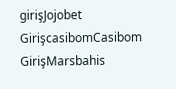girişJojobet GirişcasibomCasibom GirişMarsbahis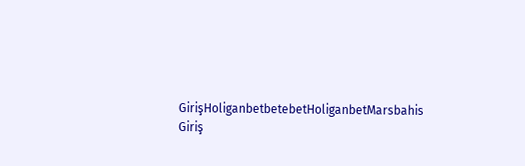GirişHoliganbetbetebetHoliganbetMarsbahis Giriş